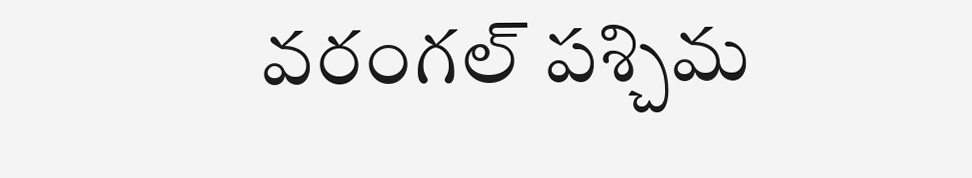వరంగల్ పశ్చిమ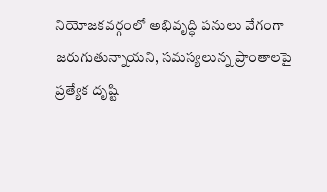నియోజకవర్గంలో అభివృద్ధి పనులు వేగంగా జరుగుతున్నాయని, సమస్యలున్న ప్రాంతాలపై ప్రత్యేక దృష్టి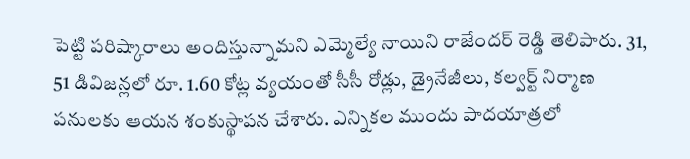పెట్టి పరిష్కారాలు అందిస్తున్నామని ఎమ్మెల్యే నాయిని రాజేందర్ రెడ్డి తెలిపారు. 31, 51 డివిజన్లలో రూ. 1.60 కోట్ల వ్యయంతో సీసీ రోడ్లు, డ్రైనేజీలు, కల్వర్ట్ నిర్మాణ పనులకు ఆయన శంకుస్థాపన చేశారు. ఎన్నికల ముందు పాదయాత్రలో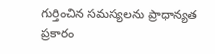గుర్తించిన సమస్యలను ప్రాధాన్యత ప్రకారం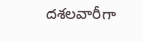దశలవారీగా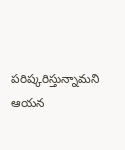పరిష్కరిస్తున్నామని ఆయన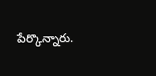పేర్కొన్నారు.